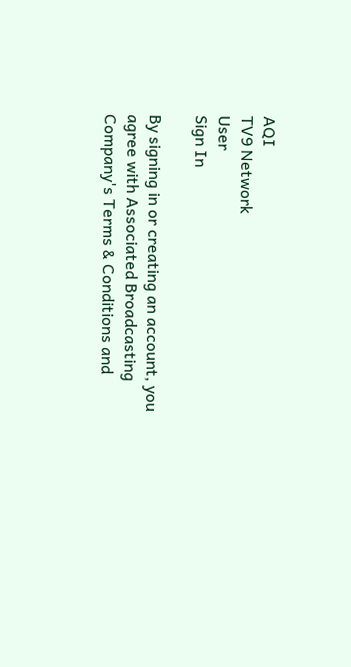AQI
TV9 Network
User
Sign In

By signing in or creating an account, you agree with Associated Broadcasting Company's Terms & Conditions and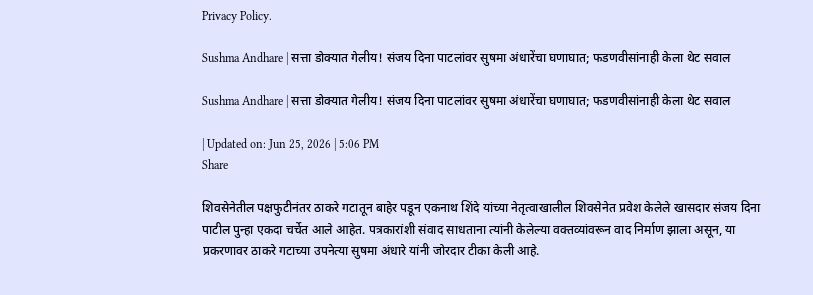Privacy Policy.

Sushma Andhare | सत्ता डोक्यात गेलीय! संजय दिना पाटलांवर सुषमा अंधारेंचा घणाघात; फडणवीसांनाही केला थेट सवाल

Sushma Andhare | सत्ता डोक्यात गेलीय! संजय दिना पाटलांवर सुषमा अंधारेंचा घणाघात; फडणवीसांनाही केला थेट सवाल

| Updated on: Jun 25, 2026 | 5:06 PM
Share

शिवसेनेतील पक्षफुटीनंतर ठाकरे गटातून बाहेर पडून एकनाथ शिंदे यांच्या नेतृत्वाखालील शिवसेनेत प्रवेश केलेले खासदार संजय दिना पाटील पुन्हा एकदा चर्चेत आले आहेत. पत्रकारांशी संवाद साधताना त्यांनी केलेल्या वक्तव्यांवरून वाद निर्माण झाला असून, या प्रकरणावर ठाकरे गटाच्या उपनेत्या सुषमा अंधारे यांनी जोरदार टीका केली आहे.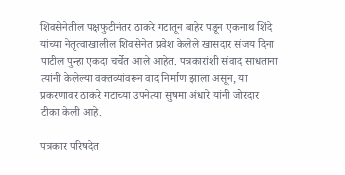शिवसेनेतील पक्षफुटीनंतर ठाकरे गटातून बाहेर पडून एकनाथ शिंदे यांच्या नेतृत्वाखालील शिवसेनेत प्रवेश केलेले खासदार संजय दिना पाटील पुन्हा एकदा चर्चेत आले आहेत. पत्रकारांशी संवाद साधताना त्यांनी केलेल्या वक्तव्यांवरून वाद निर्माण झाला असून, या प्रकरणावर ठाकरे गटाच्या उपनेत्या सुषमा अंधारे यांनी जोरदार टीका केली आहे.

पत्रकार परिषदेत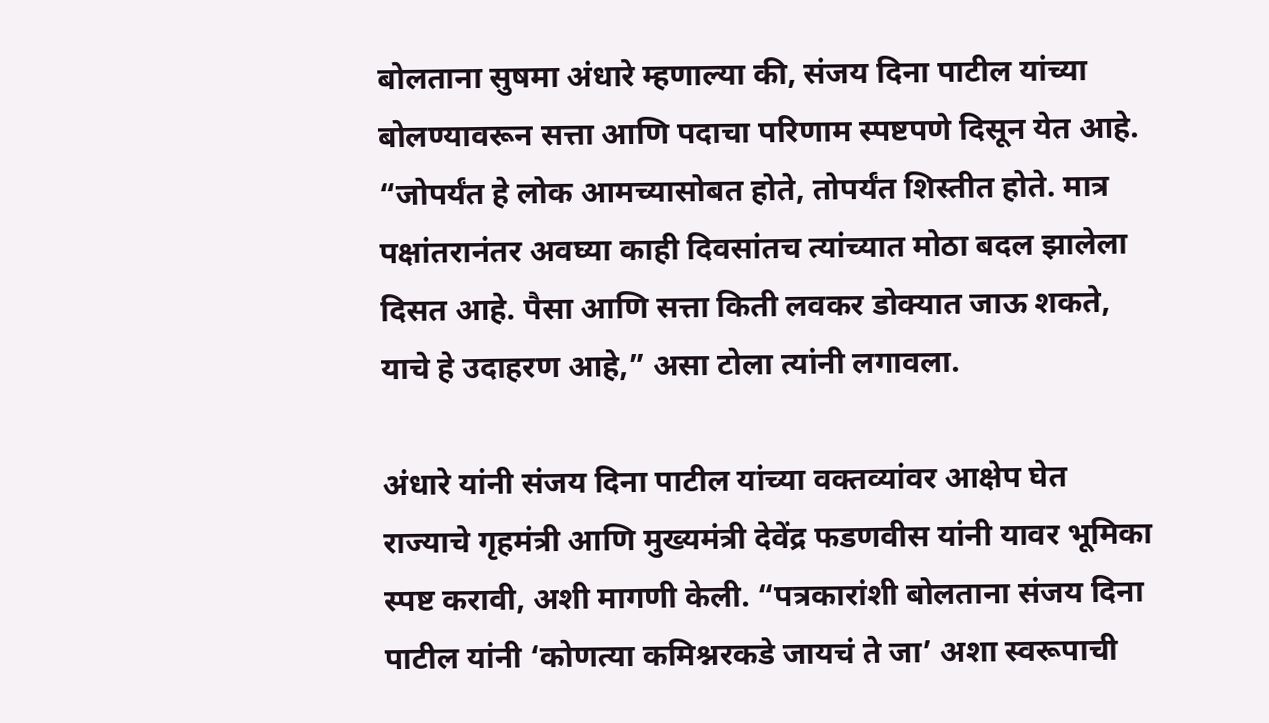बोलताना सुषमा अंधारे म्हणाल्या की, संजय दिना पाटील यांच्या बोलण्यावरून सत्ता आणि पदाचा परिणाम स्पष्टपणे दिसून येत आहे. “जोपर्यंत हे लोक आमच्यासोबत होते, तोपर्यंत शिस्तीत होते. मात्र पक्षांतरानंतर अवघ्या काही दिवसांतच त्यांच्यात मोठा बदल झालेला दिसत आहे. पैसा आणि सत्ता किती लवकर डोक्यात जाऊ शकते, याचे हे उदाहरण आहे,” असा टोला त्यांनी लगावला.

अंधारे यांनी संजय दिना पाटील यांच्या वक्तव्यांवर आक्षेप घेत राज्याचे गृहमंत्री आणि मुख्यमंत्री देवेंद्र फडणवीस यांनी यावर भूमिका स्पष्ट करावी, अशी मागणी केली. “पत्रकारांशी बोलताना संजय दिना पाटील यांनी ‘कोणत्या कमिश्नरकडे जायचं ते जा’ अशा स्वरूपाची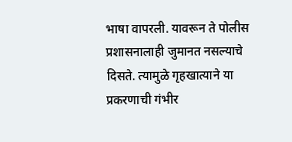भाषा वापरली. यावरून ते पोलीस प्रशासनालाही जुमानत नसल्याचे दिसते. त्यामुळे गृहखात्याने या प्रकरणाची गंभीर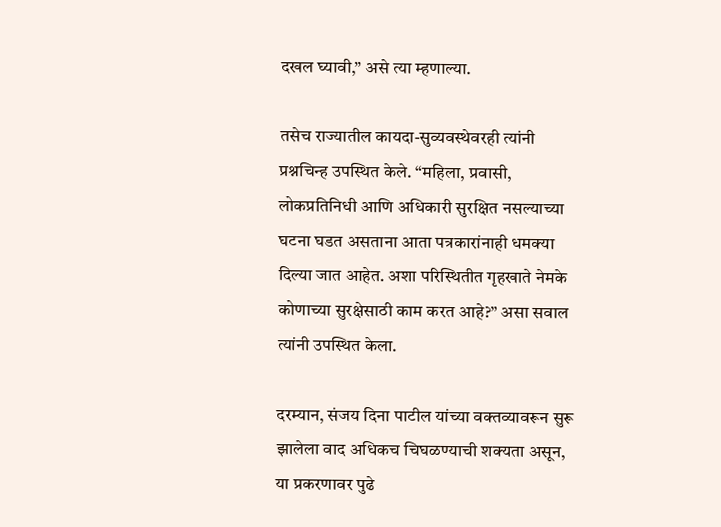दखल घ्यावी,” असे त्या म्हणाल्या.

तसेच राज्यातील कायदा-सुव्यवस्थेवरही त्यांनी प्रश्नचिन्ह उपस्थित केले. “महिला, प्रवासी, लोकप्रतिनिधी आणि अधिकारी सुरक्षित नसल्याच्या घटना घडत असताना आता पत्रकारांनाही धमक्या दिल्या जात आहेत. अशा परिस्थितीत गृहखाते नेमके कोणाच्या सुरक्षेसाठी काम करत आहे?” असा सवाल त्यांनी उपस्थित केला.

दरम्यान, संजय दिना पाटील यांच्या वक्तव्यावरून सुरू झालेला वाद अधिकच चिघळण्याची शक्यता असून, या प्रकरणावर पुढे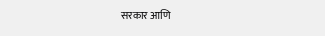सरकार आणि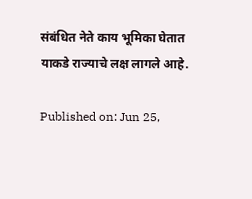संबंधित नेते काय भूमिका घेतात याकडे राज्याचे लक्ष लागले आहे.

Published on: Jun 25,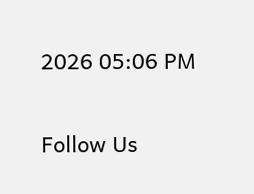2026 05:06 PM

Follow Us